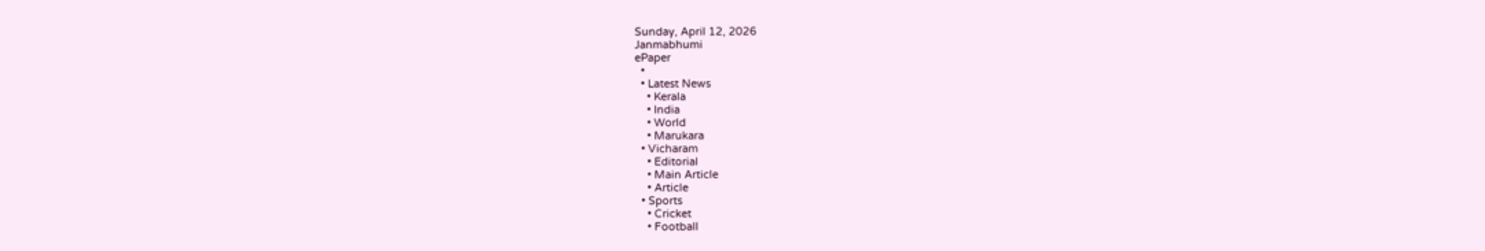Sunday, April 12, 2026
Janmabhumi
ePaper
  •
  • Latest News
    • Kerala
    • India
    • World
    • Marukara
  • Vicharam
    • Editorial
    • Main Article
    • Article
  • Sports
    • Cricket
    • Football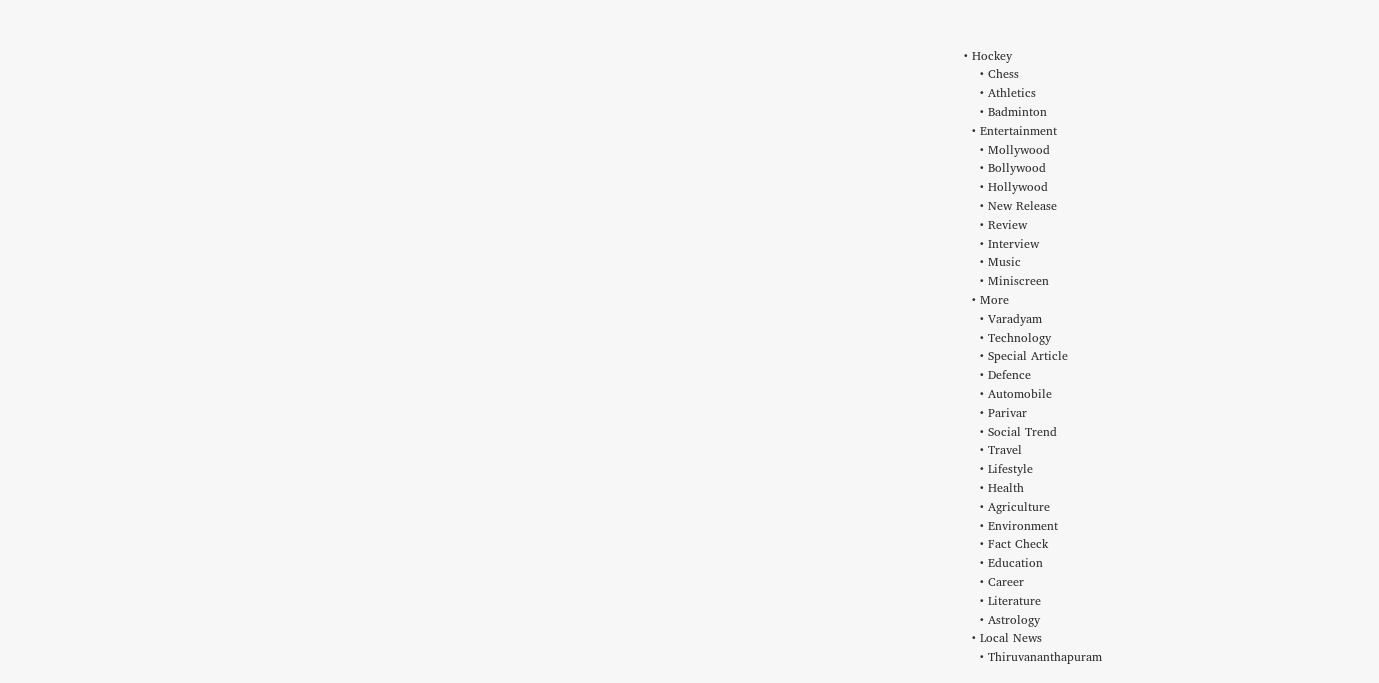• Hockey
    • Chess
    • Athletics
    • Badminton
  • Entertainment
    • Mollywood
    • Bollywood
    • Hollywood
    • New Release
    • Review
    • Interview
    • Music
    • Miniscreen
  • More
    • Varadyam
    • Technology
    • Special Article
    • Defence
    • Automobile
    • Parivar
    • Social Trend
    • Travel
    • Lifestyle
    • Health
    • Agriculture
    • Environment
    • Fact Check
    • Education
    • Career
    • Literature
    • Astrology
  • Local News
    • Thiruvananthapuram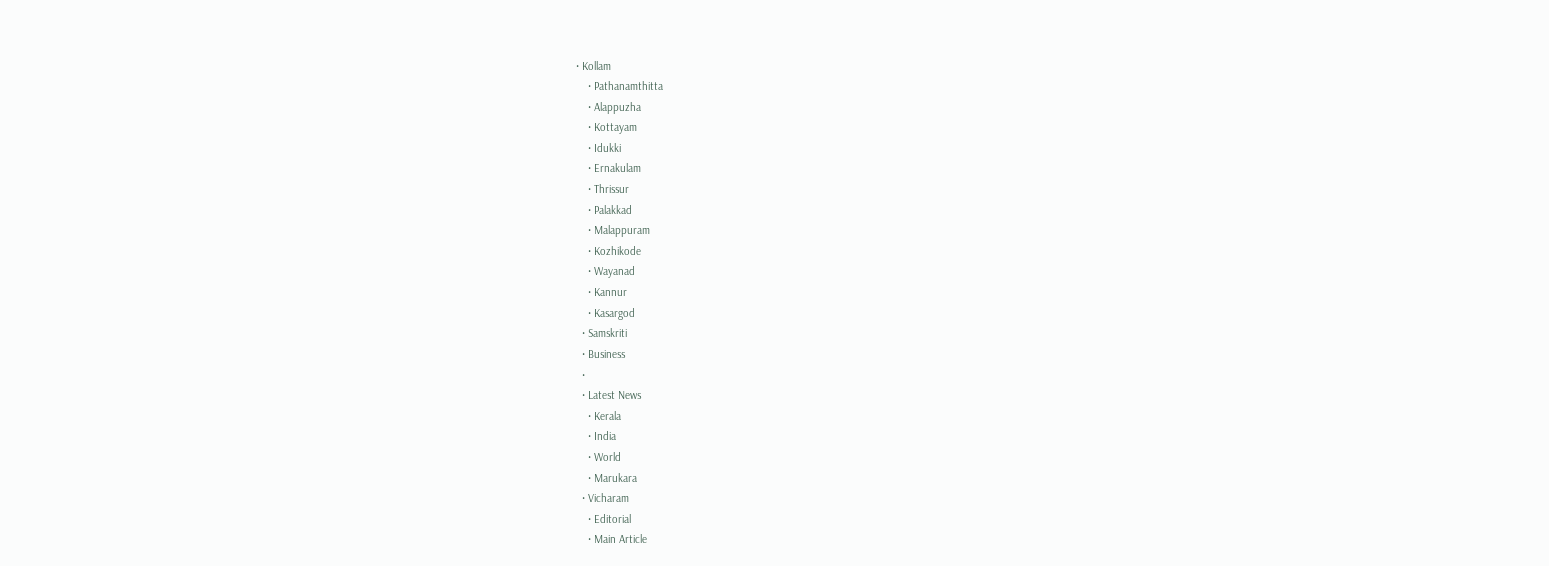• Kollam
    • Pathanamthitta
    • Alappuzha
    • Kottayam
    • Idukki
    • Ernakulam
    • Thrissur
    • Palakkad
    • Malappuram
    • Kozhikode
    • Wayanad
    • Kannur
    • Kasargod
  • Samskriti
  • Business
  •
  • Latest News
    • Kerala
    • India
    • World
    • Marukara
  • Vicharam
    • Editorial
    • Main Article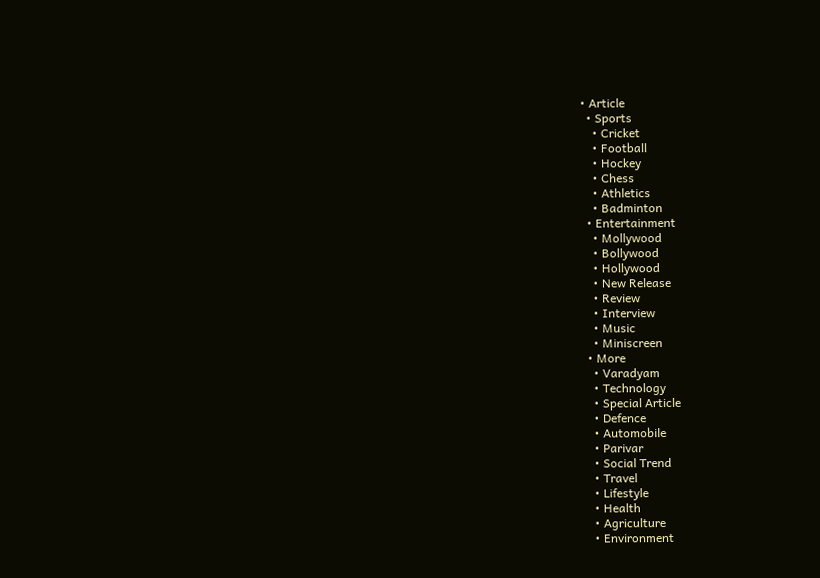• Article
  • Sports
    • Cricket
    • Football
    • Hockey
    • Chess
    • Athletics
    • Badminton
  • Entertainment
    • Mollywood
    • Bollywood
    • Hollywood
    • New Release
    • Review
    • Interview
    • Music
    • Miniscreen
  • More
    • Varadyam
    • Technology
    • Special Article
    • Defence
    • Automobile
    • Parivar
    • Social Trend
    • Travel
    • Lifestyle
    • Health
    • Agriculture
    • Environment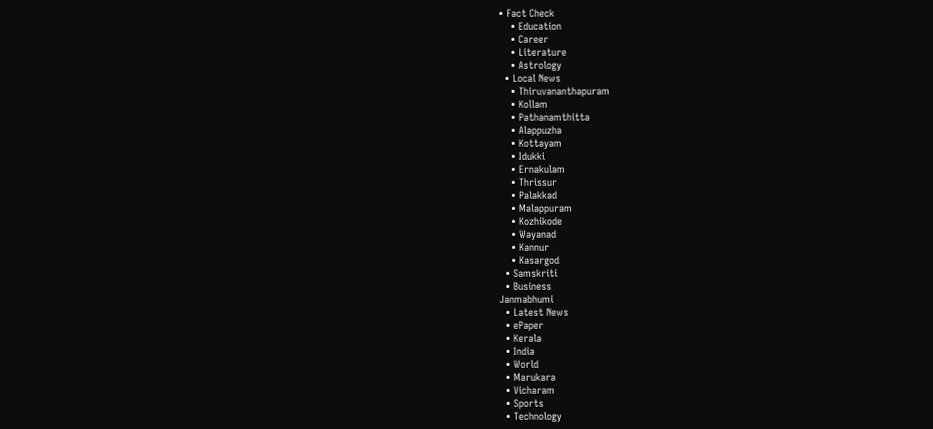• Fact Check
    • Education
    • Career
    • Literature
    • Astrology
  • Local News
    • Thiruvananthapuram
    • Kollam
    • Pathanamthitta
    • Alappuzha
    • Kottayam
    • Idukki
    • Ernakulam
    • Thrissur
    • Palakkad
    • Malappuram
    • Kozhikode
    • Wayanad
    • Kannur
    • Kasargod
  • Samskriti
  • Business
Janmabhumi
  • Latest News
  • ePaper
  • Kerala
  • India
  • World
  • Marukara
  • Vicharam
  • Sports
  • Technology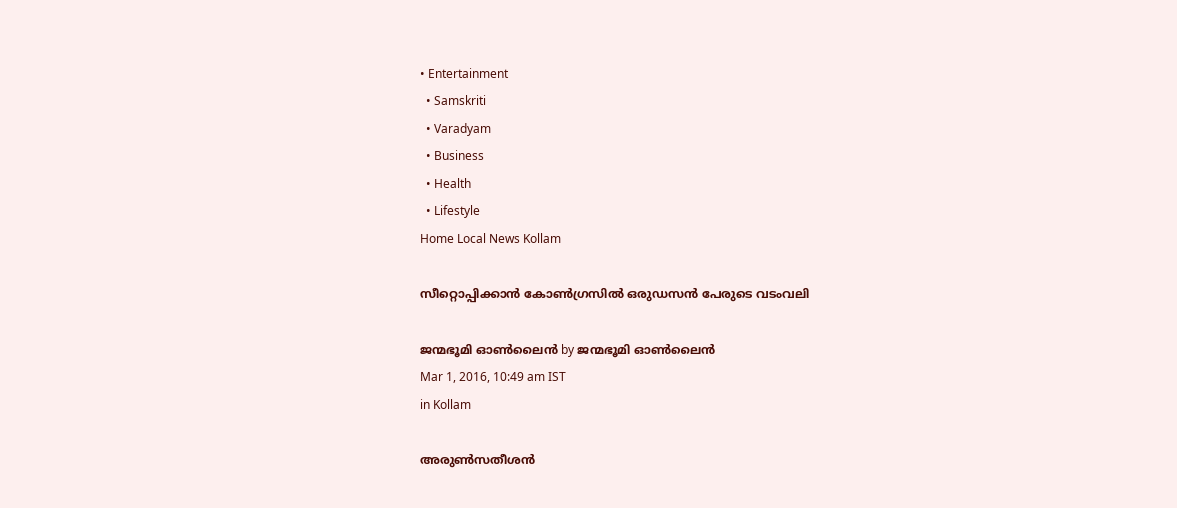• Entertainment
  • Samskriti
  • Varadyam
  • Business
  • Health
  • Lifestyle
Home Local News Kollam

സീറ്റൊപ്പിക്കാന്‍ കോണ്‍ഗ്രസില്‍ ഒരുഡസന്‍ പേരുടെ വടംവലി

ജന്മഭൂമി ഓണ്‍ലൈന്‍ by ജന്മഭൂമി ഓണ്‍ലൈന്‍
Mar 1, 2016, 10:49 am IST
in Kollam

അരുണ്‍സതീശന്‍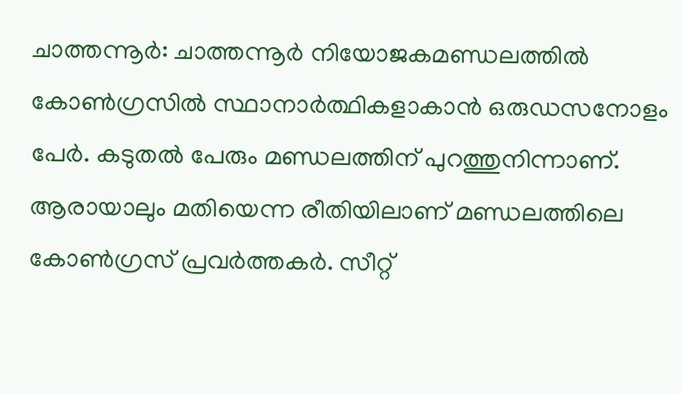ചാത്തന്നൂര്‍: ചാത്തന്നൂര്‍ നിയോജകമണ്ഡലത്തില്‍ കോണ്‍ഗ്രസില്‍ സ്ഥാനാര്‍ത്ഥികളാകാന്‍ ഒരുഡസനോളം പേര്‍. കടുതല്‍ പേരും മണ്ഡലത്തിന് പുറത്തുനിന്നാണ്. ആരായാലും മതിയെന്ന രീതിയിലാണ് മണ്ഡലത്തിലെ കോണ്‍ഗ്രസ് പ്രവര്‍ത്തകര്‍. സീറ്റ്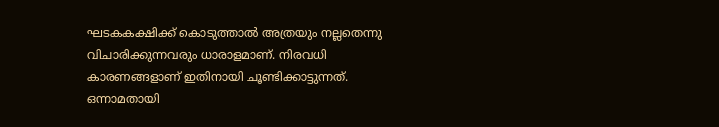ഘടകകക്ഷിക്ക് കൊടുത്താല്‍ അത്രയും നല്ലതെന്നു വിചാരിക്കുന്നവരും ധാരാളമാണ്. നിരവധി കാരണങ്ങളാണ് ഇതിനായി ചൂണ്ടിക്കാട്ടുന്നത്. ഒന്നാമതായി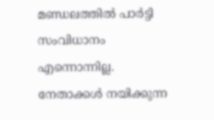മണ്ഡലത്തില്‍ പാര്‍ട്ടി സംവിധാനം എന്നൊന്നില്ല. നേതാക്കള്‍ നയിക്കുന്ന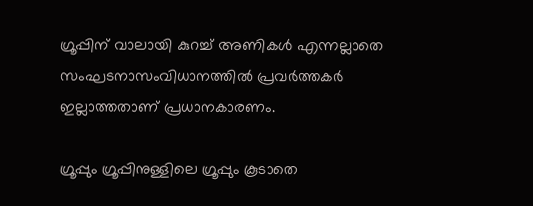ഗ്രൂപ്പിന് വാലായി കുറച്ച് അണികള്‍ എന്നല്ലാതെ സംഘടനാസംവിധാനത്തില്‍ പ്രവര്‍ത്തകര്‍ ഇല്ലാത്തതാണ് പ്രധാനകാരണം.

ഗ്രൂപ്പും ഗ്രൂപ്പിനുള്ളിലെ ഗ്രൂപ്പും കൂടാതെ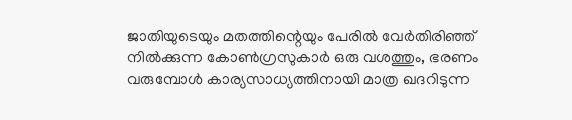ജാതിയുടെയും മതത്തിന്റെയും പേരില്‍ വേര്‍തിരിഞ്ഞ് നില്‍ക്കുന്ന കോണ്‍ഗ്രസുകാര്‍ ഒരു വശത്തും, ഭരണം വരുമ്പോള്‍ കാര്യസാധ്യത്തിനായി മാത്ര ഖദറിടുന്ന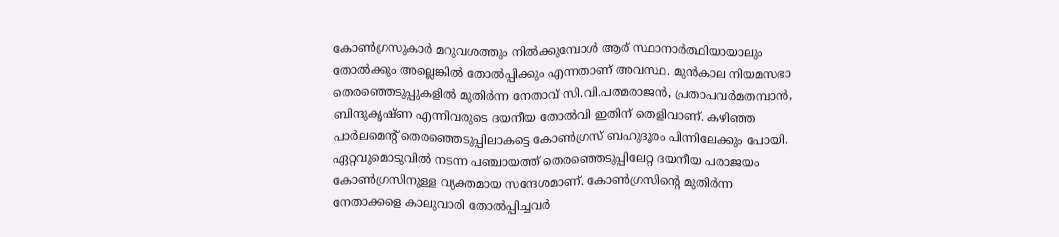കോണ്‍ഗ്രസുകാര്‍ മറുവശത്തും നില്‍ക്കുമ്പോള്‍ ആര് സ്ഥാനാര്‍ത്ഥിയായാലും തോല്‍ക്കും അല്ലെങ്കില്‍ തോല്‍പ്പിക്കും എന്നതാണ് അവസ്ഥ. മുന്‍കാല നിയമസഭാ തെരഞ്ഞെടുപ്പുകളില്‍ മുതിര്‍ന്ന നേതാവ് സി.വി.പത്മരാജന്‍, പ്രതാപവര്‍മതമ്പാന്‍, ബിന്ദുകൃഷ്ണ എന്നിവരുടെ ദയനീയ തോല്‍വി ഇതിന് തെളിവാണ്. കഴിഞ്ഞ പാര്‍ലമെന്റ് തെരഞ്ഞെടുപ്പിലാകട്ടെ കോണ്‍ഗ്രസ് ബഹുദൂരം പിന്നിലേക്കും പോയി. ഏറ്റവുമൊടുവില്‍ നടന്ന പഞ്ചായത്ത് തെരഞ്ഞെടുപ്പിലേറ്റ ദയനീയ പരാജയം കോണ്‍ഗ്രസിനുള്ള വ്യക്തമായ സന്ദേശമാണ്. കോണ്‍ഗ്രസിന്റെ മുതിര്‍ന്ന നേതാക്കളെ കാലുവാരി തോല്‍പ്പിച്ചവര്‍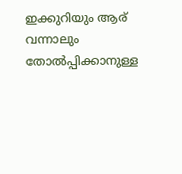ഇക്കുറിയും ആര് വന്നാലും തോല്‍പ്പിക്കാനുള്ള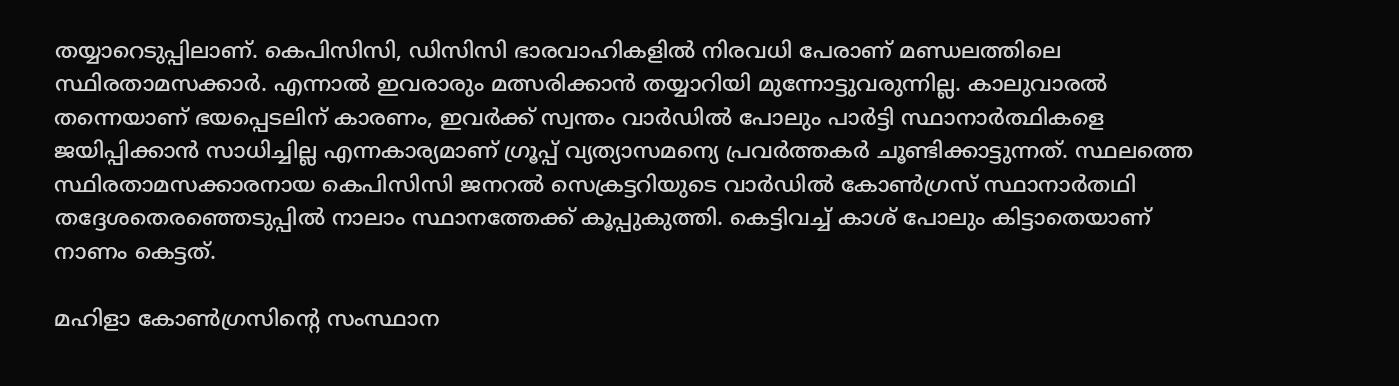തയ്യാറെടുപ്പിലാണ്. കെപിസിസി, ഡിസിസി ഭാരവാഹികളില്‍ നിരവധി പേരാണ് മണ്ഡലത്തിലെ സ്ഥിരതാമസക്കാര്‍. എന്നാല്‍ ഇവരാരും മത്സരിക്കാന്‍ തയ്യാറിയി മുന്നോട്ടുവരുന്നില്ല. കാലുവാരല്‍ തന്നെയാണ് ഭയപ്പെടലിന് കാരണം, ഇവര്‍ക്ക് സ്വന്തം വാര്‍ഡില്‍ പോലും പാര്‍ട്ടി സ്ഥാനാര്‍ത്ഥികളെ ജയിപ്പിക്കാന്‍ സാധിച്ചില്ല എന്നകാര്യമാണ് ഗ്രൂപ്പ് വ്യത്യാസമന്യെ പ്രവര്‍ത്തകര്‍ ചൂണ്ടിക്കാട്ടുന്നത്. സ്ഥലത്തെ സ്ഥിരതാമസക്കാരനായ കെപിസിസി ജനറല്‍ സെക്രട്ടറിയുടെ വാര്‍ഡില്‍ കോണ്‍ഗ്രസ് സ്ഥാനാര്‍തഥി തദ്ദേശതെരഞ്ഞെടുപ്പില്‍ നാലാം സ്ഥാനത്തേക്ക് കൂപ്പുകുത്തി. കെട്ടിവച്ച് കാശ് പോലും കിട്ടാതെയാണ് നാണം കെട്ടത്.

മഹിളാ കോണ്‍ഗ്രസിന്റെ സംസ്ഥാന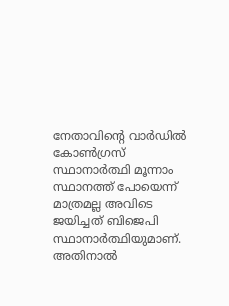നേതാവിന്റെ വാര്‍ഡില്‍ കോണ്‍ഗ്രസ് സ്ഥാനാര്‍ത്ഥി മൂന്നാം സ്ഥാനത്ത് പോയെന്ന് മാത്രമല്ല അവിടെ ജയിച്ചത് ബിജെപി സ്ഥാനാര്‍ത്ഥിയുമാണ്. അതിനാല്‍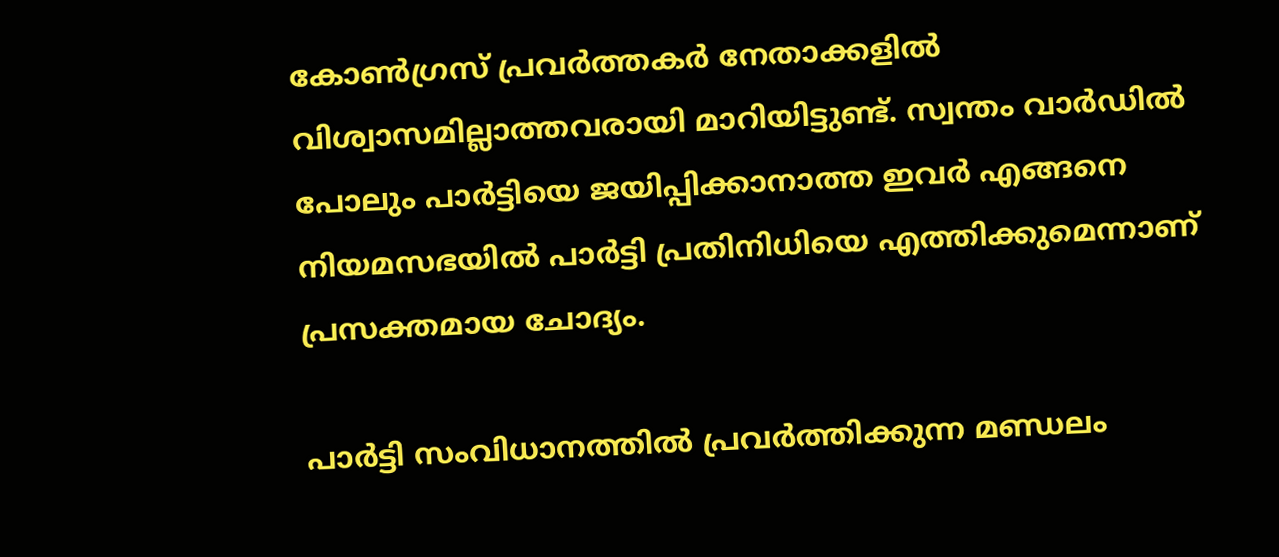കോണ്‍ഗ്രസ് പ്രവര്‍ത്തകര്‍ നേതാക്കളില്‍ വിശ്വാസമില്ലാത്തവരായി മാറിയിട്ടുണ്ട്. സ്വന്തം വാര്‍ഡില്‍ പോലും പാര്‍ട്ടിയെ ജയിപ്പിക്കാനാത്ത ഇവര്‍ എങ്ങനെ നിയമസഭയില്‍ പാര്‍ട്ടി പ്രതിനിധിയെ എത്തിക്കുമെന്നാണ് പ്രസക്തമായ ചോദ്യം.

പാര്‍ട്ടി സംവിധാനത്തില്‍ പ്രവര്‍ത്തിക്കുന്ന മണ്ഡലം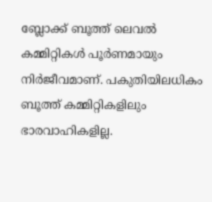ബ്ലോക്ക് ബൂത്ത് ലെവല്‍ കമ്മിറ്റികള്‍ പൂര്‍ണമായും നിര്‍ജീവമാണ്. പകുതിയിലധികം ബൂത്ത് കമ്മിറ്റികളിലും ഭാരവാഹികളില്ല.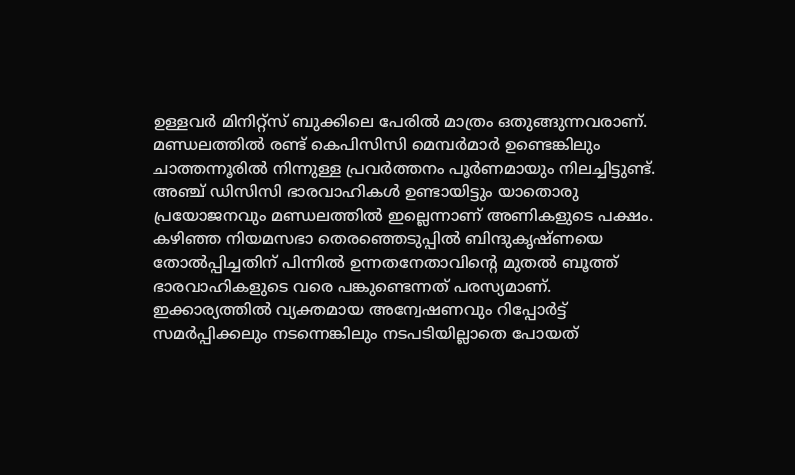ഉള്ളവര്‍ മിനിറ്റ്‌സ് ബുക്കിലെ പേരില്‍ മാത്രം ഒതുങ്ങുന്നവരാണ്. മണ്ഡലത്തില്‍ രണ്ട് കെപിസിസി മെമ്പര്‍മാര്‍ ഉണ്ടെങ്കിലും ചാത്തന്നൂരില്‍ നിന്നുള്ള പ്രവര്‍ത്തനം പൂര്‍ണമായും നിലച്ചിട്ടുണ്ട്. അഞ്ച് ഡിസിസി ഭാരവാഹികള്‍ ഉണ്ടായിട്ടും യാതൊരു പ്രയോജനവും മണ്ഡലത്തില്‍ ഇല്ലെന്നാണ് അണികളുടെ പക്ഷം. കഴിഞ്ഞ നിയമസഭാ തെരഞ്ഞെടുപ്പില്‍ ബിന്ദുകൃഷ്ണയെ തോല്‍പ്പിച്ചതിന് പിന്നില്‍ ഉന്നതനേതാവിന്റെ മുതല്‍ ബൂത്ത് ഭാരവാഹികളുടെ വരെ പങ്കുണ്ടെന്നത് പരസ്യമാണ്. ഇക്കാര്യത്തില്‍ വ്യക്തമായ അന്വേഷണവും റിപ്പോര്‍ട്ട് സമര്‍പ്പിക്കലും നടന്നെങ്കിലും നടപടിയില്ലാതെ പോയത്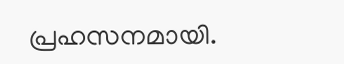പ്രഹസനമായി.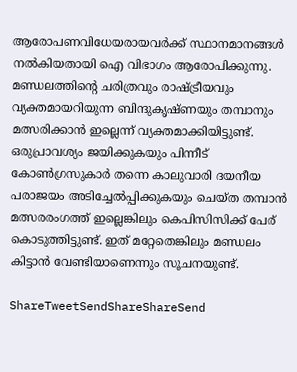ആരോപണവിധേയരായവര്‍ക്ക് സ്ഥാനമാനങ്ങള്‍ നല്‍കിയതായി ഐ വിഭാഗം ആരോപിക്കുന്നു. മണ്ഡലത്തിന്റെ ചരിത്രവും രാഷ്‌ട്രീയവും വ്യക്തമായറിയുന്ന ബിന്ദുകൃഷ്ണയും തമ്പാനും മത്സരിക്കാന്‍ ഇല്ലെന്ന് വ്യക്തമാക്കിയിട്ടുണ്ട്. ഒരുപ്രാവശ്യം ജയിക്കുകയും പിന്നീട് കോണ്‍ഗ്രസുകാര്‍ തന്നെ കാലുവാരി ദയനീയ പരാജയം അടിച്ചേല്‍പ്പിക്കുകയും ചെയ്ത തമ്പാന്‍ മത്സരരംഗത്ത് ഇല്ലെങ്കിലും കെപിസിസിക്ക് പേര് കൊടുത്തിട്ടുണ്ട്. ഇത് മറ്റേതെങ്കിലും മണ്ഡലം കിട്ടാന്‍ വേണ്ടിയാണെന്നും സൂചനയുണ്ട്.

ShareTweetSendShareShareSend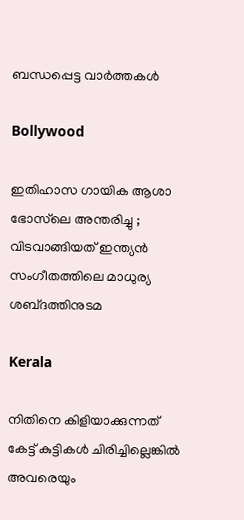ബന്ധപ്പെട്ട വാര്‍ത്തകള്‍

Bollywood

ഇതിഹാസ ഗായിക ആശാ ഭോസ്‌ലെ അന്തരിച്ചു ; വിടവാങ്ങിയത് ഇന്ത്യൻ സംഗീതത്തിലെ മാധുര്യ ശബ്‌ദത്തിനുടമ

Kerala

നിതിനെ കിളിയാക്കുന്നത് കേട്ട് കുട്ടികള്‍ ചിരിച്ചില്ലെങ്കില്‍ അവരെയും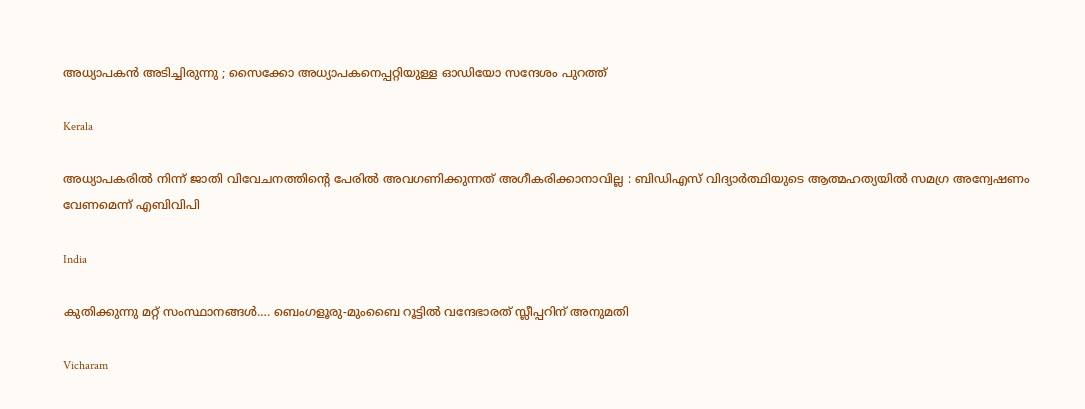അധ്യാപകന്‍ അടിച്ചിരുന്നു ; സൈക്കോ അധ്യാപകനെപ്പറ്റിയുള്ള ഓഡിയോ സന്ദേശം പുറത്ത്

Kerala

അധ്യാപകരിൽ നിന്ന് ജാതി വിവേചനത്തിന്റെ പേരിൽ അവഗണിക്കുന്നത് അഗീകരിക്കാനാവില്ല : ബിഡിഎസ് വിദ്യാർത്ഥിയുടെ ആത്മഹത്യയിൽ സമഗ്ര അന്വേഷണം വേണമെന്ന് എബിവിപി

India

കുതിക്കുന്നു മറ്റ് സംസ്ഥാനങ്ങള്‍…. ബെംഗളൂരു-മുംബൈ റൂട്ടിൽ വന്ദേഭാരത് സ്ലീപ്പറിന് അനുമതി

Vicharam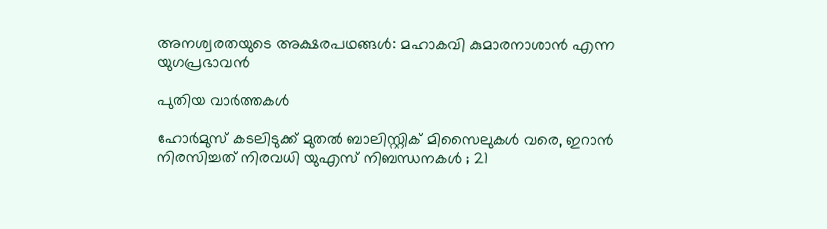അനശ്വരതയുടെ അക്ഷരപഥങ്ങൾ: മഹാകവി കുമാരനാശാൻ എന്ന യുഗപ്രഭാവൻ

പുതിയ വാര്‍ത്തകള്‍

ഹോർമുസ് കടലിടുക്ക് മുതൽ ബാലിസ്റ്റിക് മിസൈലുകൾ വരെ, ഇറാൻ നിരസിച്ചത് നിരവധി യുഎസ് നിബന്ധനകൾ ; 21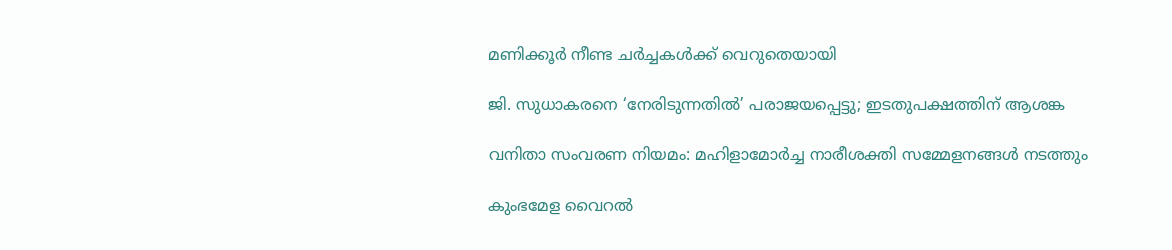മണിക്കൂർ നീണ്ട ചർച്ചകൾക്ക് വെറുതെയായി

ജി. സുധാകരനെ ‘നേരിടുന്നതില്‍’ പരാജയപ്പെട്ടു; ഇടതുപക്ഷത്തിന് ആശങ്ക

വനിതാ സംവരണ നിയമം: മഹിളാമോര്‍ച്ച നാരീശക്തി സമ്മേളനങ്ങള്‍ നടത്തും

കുംഭമേള വൈറല്‍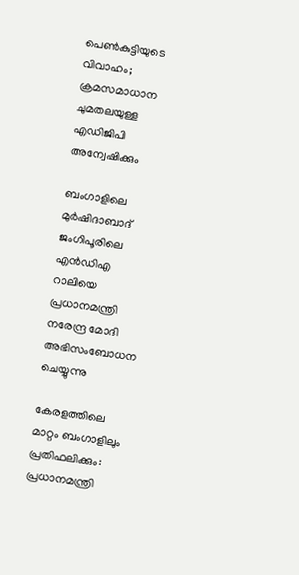പെണ്‍കുട്ടിയുടെ വിവാഹം; ക്രമസമാധാന ചുമതലയുള്ള എഡിജിപി അന്വേഷിക്കും

ബംഗാളിലെ മുര്‍ഷിദാബാദ് ജംഗിപൂരിലെ എന്‍ഡിഎ റാലിയെ പ്രധാനമന്ത്രി നരേന്ദ്ര മോദി അഭിസംബോധന ചെയ്യുന്നു

കേരളത്തിലെ മാറ്റം ബംഗാളിലും പ്രതിഫലിക്കും: പ്രധാനമന്ത്രി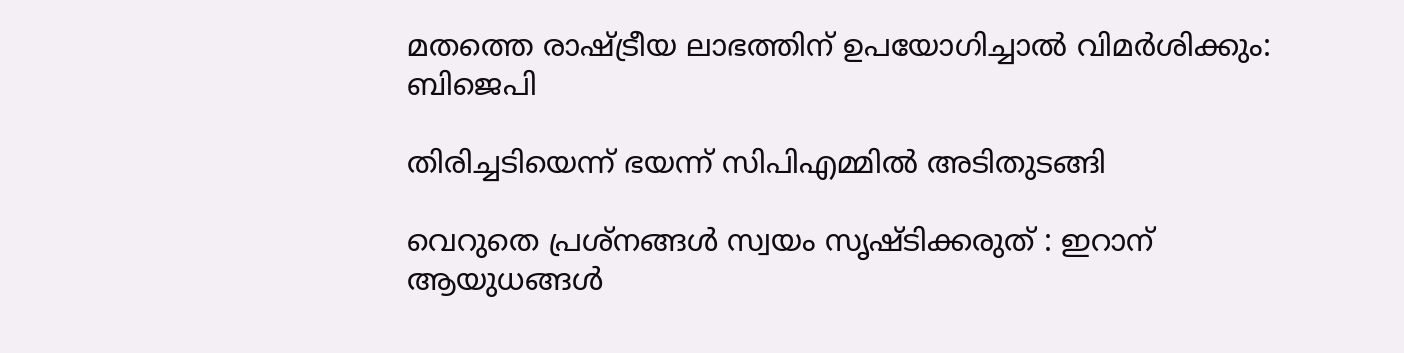മതത്തെ രാഷ്‌ട്രീയ ലാഭത്തിന് ഉപയോഗിച്ചാല്‍ വിമര്‍ശിക്കും: ബിജെപി

തിരിച്ചടിയെന്ന് ഭയന്ന് സിപിഎമ്മില്‍ അടിതുടങ്ങി

വെറുതെ പ്രശ്നങ്ങൾ സ്വയം സൃഷ്‌ടിക്കരുത് : ഇറാന് ആയുധങ്ങൾ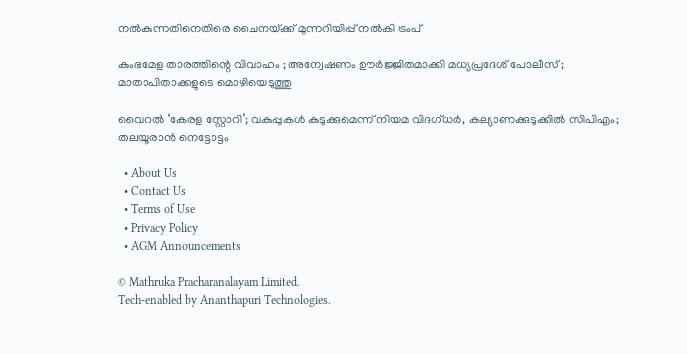നൽകുന്നതിനെതിരെ ചൈനയ്‌ക്ക് മുന്നറിയിപ്പ് നൽകി ട്രംപ്

കുംഭമേള താരത്തിന്റെ വിവാഹം ; അന്വേഷണം ഊർജ്ജിതമാക്കി മധ്യപ്രദേശ് പോലീസ് ; മാതാപിതാക്കളുടെ മൊഴിയെടുത്തു

വൈറല്‍ ‘കേരള സ്റ്റോറി’; വകുപ്പുകള്‍ കുടുക്കുമെന്ന് നിയമ വിദഗ്ധര്‍, കല്യാണക്കുടുക്കില്‍ സിപിഎം; തലയൂരാന്‍ നെട്ടോട്ടം

  • About Us
  • Contact Us
  • Terms of Use
  • Privacy Policy
  • AGM Announcements

© Mathruka Pracharanalayam Limited.
Tech-enabled by Ananthapuri Technologies.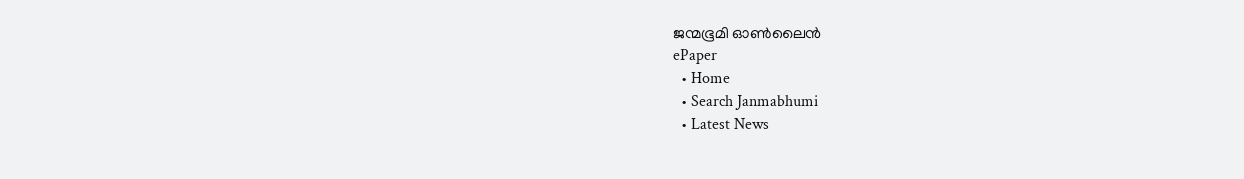ജന്മഭൂമി ഓണ്‍ലൈന്‍
ePaper
  • Home
  • Search Janmabhumi
  • Latest News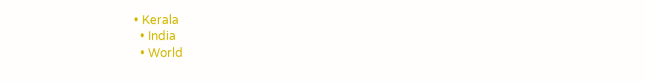• Kerala
  • India
  • World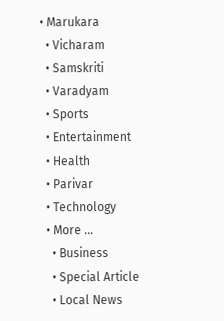• Marukara
  • Vicharam
  • Samskriti
  • Varadyam
  • Sports
  • Entertainment
  • Health
  • Parivar
  • Technology
  • More …
    • Business
    • Special Article
    • Local News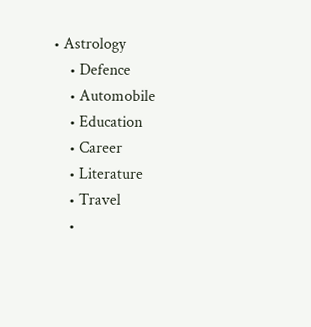• Astrology
    • Defence
    • Automobile
    • Education
    • Career
    • Literature
    • Travel
    •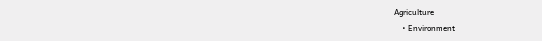Agriculture
    • Environment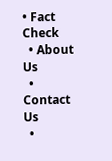• Fact Check
  • About Us
  • Contact Us
  •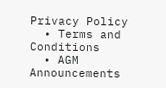Privacy Policy
  • Terms and Conditions
  • AGM Announcements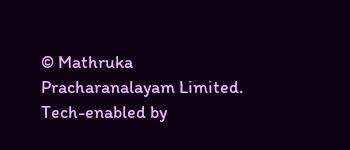© Mathruka Pracharanalayam Limited.
Tech-enabled by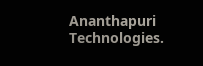Ananthapuri Technologies.